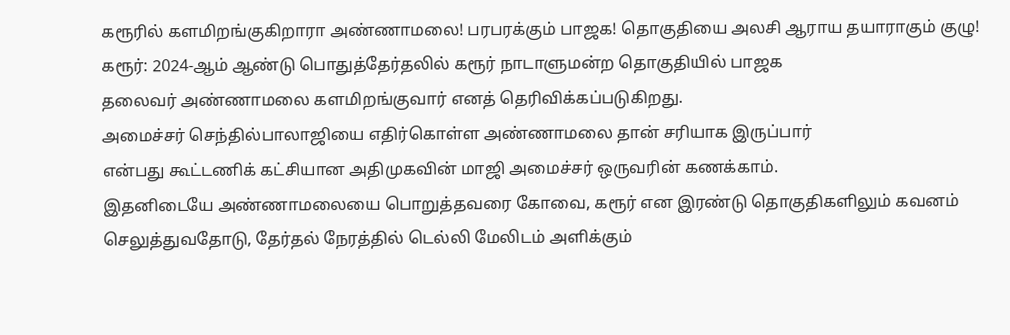கரூரில் களமிறங்குகிறாரா அண்ணாமலை! பரபரக்கும் பாஜக! தொகுதியை அலசி ஆராய தயாராகும் குழு!
கரூர்: 2024-ஆம் ஆண்டு பொதுத்தேர்தலில் கரூர் நாடாளுமன்ற தொகுதியில் பாஜக
தலைவர் அண்ணாமலை களமிறங்குவார் எனத் தெரிவிக்கப்படுகிறது.
அமைச்சர் செந்தில்பாலாஜியை எதிர்கொள்ள அண்ணாமலை தான் சரியாக இருப்பார்
என்பது கூட்டணிக் கட்சியான அதிமுகவின் மாஜி அமைச்சர் ஒருவரின் கணக்காம்.
இதனிடையே அண்ணாமலையை பொறுத்தவரை கோவை, கரூர் என இரண்டு தொகுதிகளிலும் கவனம்
செலுத்துவதோடு, தேர்தல் நேரத்தில் டெல்லி மேலிடம் அளிக்கும்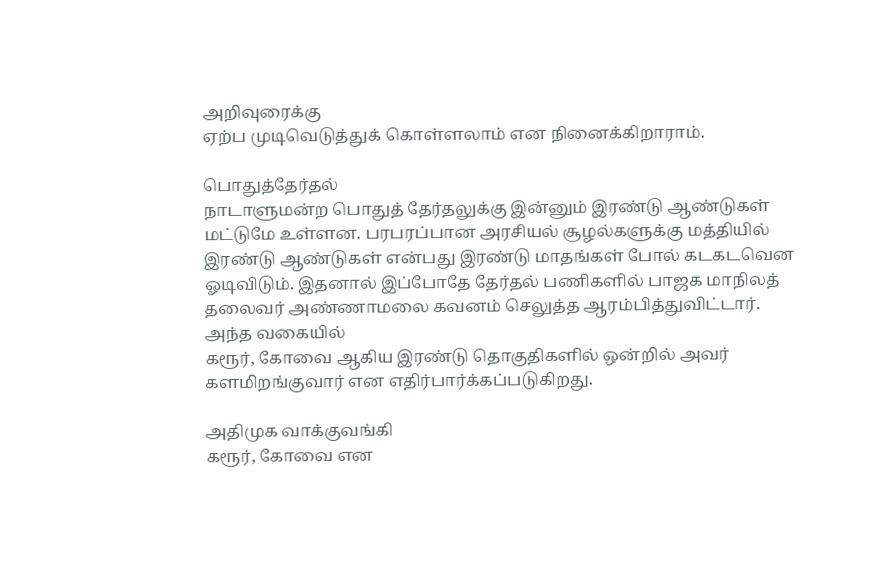அறிவுரைக்கு
ஏற்ப முடிவெடுத்துக் கொள்ளலாம் என நினைக்கிறாராம்.

பொதுத்தேர்தல்
நாடாளுமன்ற பொதுத் தேர்தலுக்கு இன்னும் இரண்டு ஆண்டுகள் மட்டுமே உள்ளன. பரபரப்பான அரசியல் சூழல்களுக்கு மத்தியில் இரண்டு ஆண்டுகள் என்பது இரண்டு மாதங்கள் போல் கடகடவென ஓடிவிடும். இதனால் இப்போதே தேர்தல் பணிகளில் பாஜக மாநிலத் தலைவர் அண்ணாமலை கவனம் செலுத்த ஆரம்பித்துவிட்டார். அந்த வகையில்
கரூர், கோவை ஆகிய இரண்டு தொகுதிகளில் ஒன்றில் அவர் களமிறங்குவார் என எதிர்பார்க்கப்படுகிறது.

அதிமுக வாக்குவங்கி
கரூர், கோவை என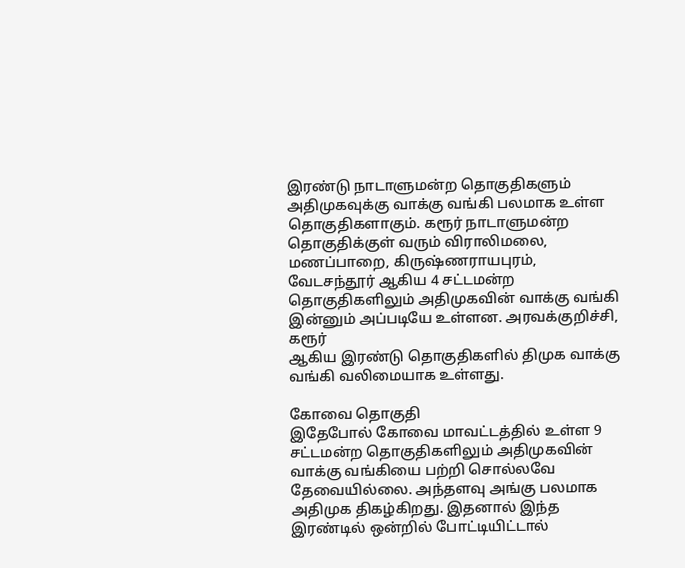இரண்டு நாடாளுமன்ற தொகுதிகளும் அதிமுகவுக்கு வாக்கு வங்கி பலமாக உள்ள தொகுதிகளாகும். கரூர் நாடாளுமன்ற தொகுதிக்குள் வரும் விராலிமலை,
மணப்பாறை, கிருஷ்ணராயபுரம், வேடசந்தூர் ஆகிய 4 சட்டமன்ற தொகுதிகளிலும் அதிமுகவின் வாக்கு வங்கி இன்னும் அப்படியே உள்ளன. அரவக்குறிச்சி, கரூர்
ஆகிய இரண்டு தொகுதிகளில் திமுக வாக்கு வங்கி வலிமையாக உள்ளது.

கோவை தொகுதி
இதேபோல் கோவை மாவட்டத்தில் உள்ள 9 சட்டமன்ற தொகுதிகளிலும் அதிமுகவின் வாக்கு வங்கியை பற்றி சொல்லவே தேவையில்லை. அந்தளவு அங்கு பலமாக அதிமுக திகழ்கிறது. இதனால் இந்த இரண்டில் ஒன்றில் போட்டியிட்டால்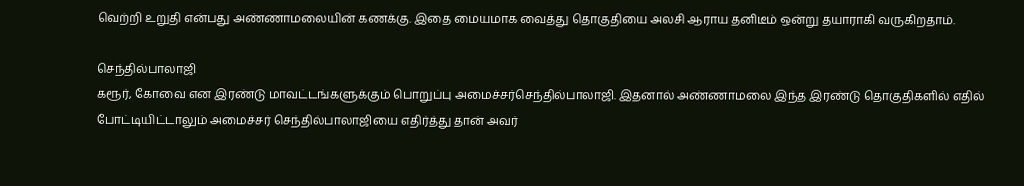வெற்றி உறுதி என்பது அண்ணாமலையின் கணக்கு. இதை மையமாக வைத்து தொகுதியை அலசி ஆராய தனிடீம் ஒன்று தயாராகி வருகிறதாம்.

செந்தில்பாலாஜி
கரூர், கோவை என இரண்டு மாவட்டங்களுக்கும் பொறுப்பு அமைச்சர்செந்தில்பாலாஜி. இதனால் அண்ணாமலை இந்த இரண்டு தொகுதிகளில் எதில்
போட்டியிட்டாலும் அமைச்சர் செந்தில்பாலாஜியை எதிர்த்து தான் அவர்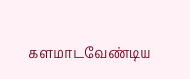களமாடவேண்டிய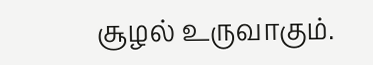சூழல் உருவாகும்.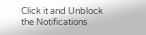Click it and Unblock the Notifications